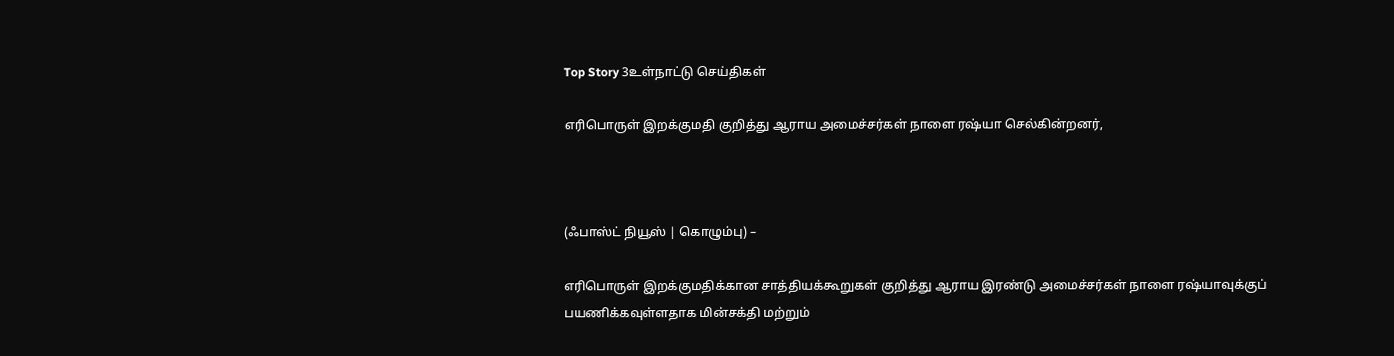Top Story 3உள்நாட்டு செய்திகள்

எரிபொருள் இறக்குமதி குறித்து ஆராய அமைச்சர்கள் நாளை ரஷ்யா செல்கின்றனர்,



(ஃபாஸ்ட் நியூஸ் | கொழும்பு) –

எரிபொருள் இறக்குமதிக்கான சாத்தியக்கூறுகள் குறித்து ஆராய இரண்டு அமைச்சர்கள் நாளை ரஷ்யாவுக்குப் பயணிக்கவுள்ளதாக மின்சக்தி மற்றும்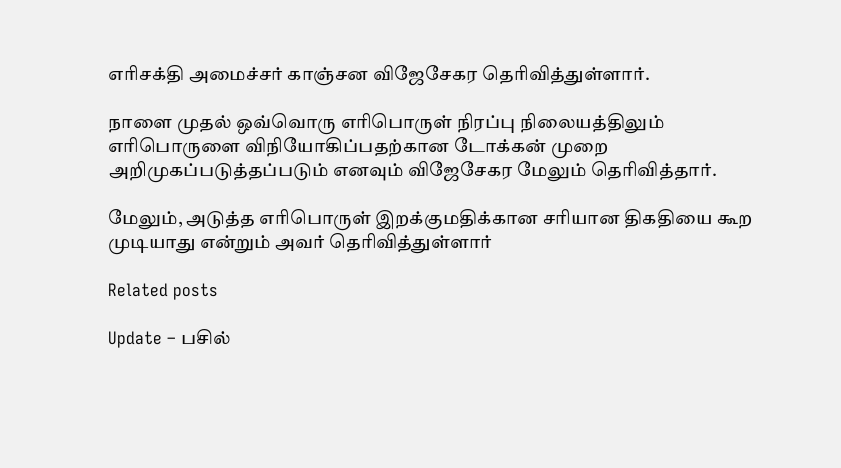எரிசக்தி அமைச்சர் காஞ்சன விஜேசேகர தெரிவித்துள்ளார்.

நாளை முதல் ஒவ்வொரு எரிபொருள் நிரப்பு நிலையத்திலும் எரிபொருளை விநியோகிப்பதற்கான டோக்கன் முறை அறிமுகப்படுத்தப்படும் எனவும் விஜேசேகர மேலும் தெரிவித்தார்.

மேலும், அடுத்த எரிபொருள் இறக்குமதிக்கான சரியான திகதியை கூற முடியாது என்றும் அவர் தெரிவித்துள்ளார்

Related posts

Update – பசில்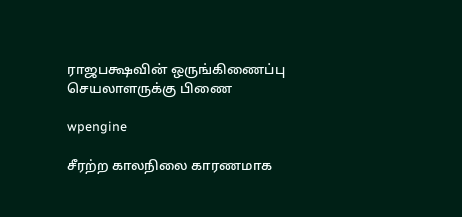ராஜபக்ஷவின் ஒருங்கிணைப்பு செயலாளருக்கு பிணை

wpengine

சீரற்ற காலநிலை காரணமாக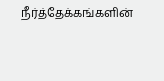நீர்த்தேக்கங்களின்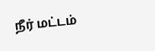நீர் மட்டம்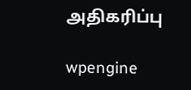அதிகரிப்பு

wpengine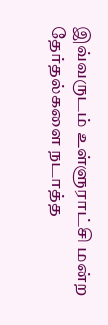இவ்வருடம் உள்ளுராட்சி மன்ற தேர்தல்களை நடாத்த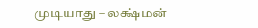முடியாது – லக்ஷ்மன்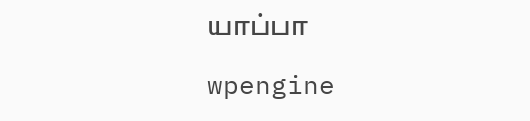யாப்பா

wpengine